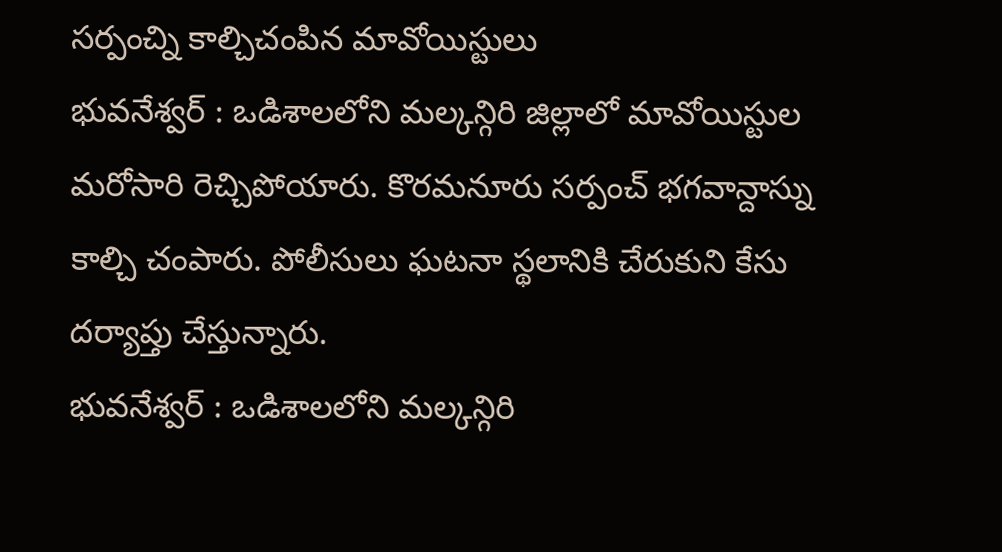సర్పంచ్ని కాల్చిచంపిన మావోయిస్టులు
భువనేశ్వర్ : ఒడిశాలలోని మల్కన్గిరి జిల్లాలో మావోయిస్టుల మరోసారి రెచ్చిపోయారు. కొరమనూరు సర్పంచ్ భగవాన్దాస్ను కాల్చి చంపారు. పోలీసులు ఘటనా స్థలానికి చేరుకుని కేసు దర్యాప్తు చేస్తున్నారు.
భువనేశ్వర్ : ఒడిశాలలోని మల్కన్గిరి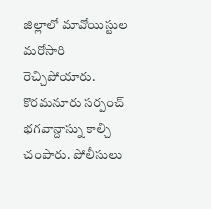జిల్లాలో మావోయిస్టుల మరోసారి రెచ్చిపోయారు. కొరమనూరు సర్పంచ్ భగవాన్దాస్ను కాల్చి చంపారు. పోలీసులు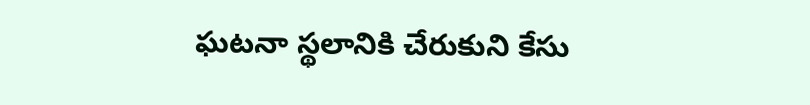ఘటనా స్థలానికి చేరుకుని కేసు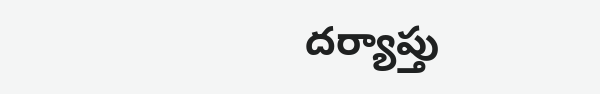దర్యాప్తు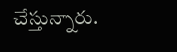చేస్తున్నారు.